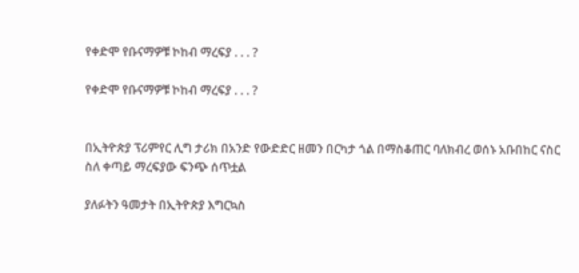የቀድሞ የቡናማዎቹ ኮከብ ማረፍያ . . . ?

የቀድሞ የቡናማዎቹ ኮከብ ማረፍያ . . . ?


በኢትዮጵያ ፕሪምየር ሊግ ታሪክ በአንድ የውድድር ዘመን በርካታ ጎል በማስቆጠር ባለክብረ ወሰኑ አቡበከር ናስር ስለ ቀጣይ ማረፍያው ፍንጭ ሰጥቷል

ያለፉትን ዓመታት በኢትዮጵያ እግርኳስ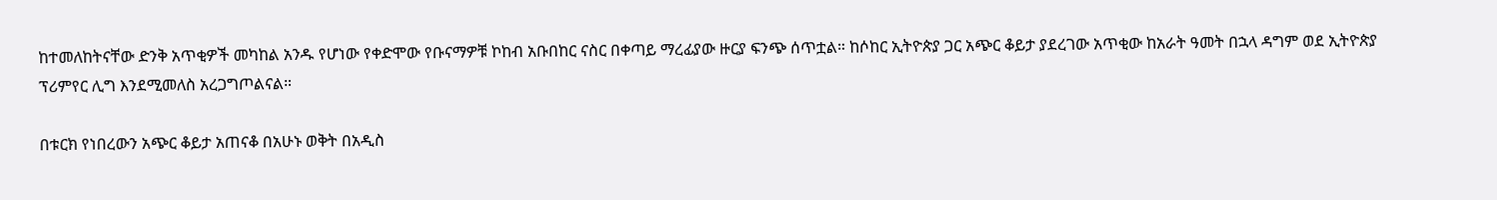ከተመለከትናቸው ድንቅ አጥቂዎች መካከል አንዱ የሆነው የቀድሞው የቡናማዎቹ ኮከብ አቡበከር ናስር በቀጣይ ማረፊያው ዙርያ ፍንጭ ሰጥቷል። ከሶከር ኢትዮጵያ ጋር አጭር ቆይታ ያደረገው አጥቂው ከአራት ዓመት በኋላ ዳግም ወደ ኢትዮጵያ ፕሪምየር ሊግ እንደሚመለስ አረጋግጦልናል።

በቱርክ የነበረውን አጭር ቆይታ አጠናቆ በአሁኑ ወቅት በአዲስ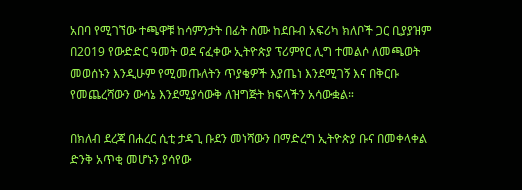አበባ የሚገኘው ተጫዋቹ ከሳምንታት በፊት ስሙ ከደቡብ አፍሪካ ክለቦች ጋር ቢያያዝም በ2019 የውድድር ዓመት ወደ ናፈቀው ኢትዮጵያ ፕሪምየር ሊግ ተመልሶ ለመጫወት መወሰኑን እንዲሁም የሚመጡለትን ጥያቄዎች እያጤነ እንደሚገኝ እና በቅርቡ የመጨረሻውን ውሳኔ እንደሚያሳውቅ ለዝግጅት ክፍላችን አሳውቋል።

በክለብ ደረጃ በሐረር ሲቲ ታዳጊ ቡደን መነሻውን በማድረግ ኢትዮጵያ ቡና በመቀላቀል ድንቅ አጥቂ መሆኑን ያሳየው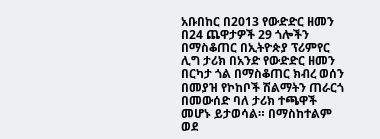አቡበከር በ2013 የውድድር ዘመን በ24 ጨዋታዎች 29 ጎሎችን በማስቆጠር በኢትዮጵያ ፕሪምየር ሊግ ታሪክ በአንድ የውድድር ዘመን በርካታ ጎል በማስቆጠር ክብረ ወሰን በመያዝ የኮከቦች ሽልማትን ጠራርጎ በመውሰድ ባለ ታሪክ ተጫዋች መሆኑ ይታወሳል። በማስከተልም ወደ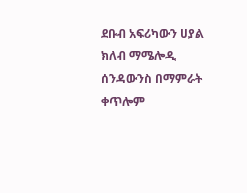ደቡብ አፍሪካውን ሀያል ክለብ ማሜሎዲ ሰንዳውንስ በማምራት ቀጥሎም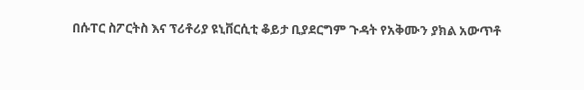በሱፐር ስፖርትስ እና ፕሪቶሪያ ዩኒቨርሲቲ ቆይታ ቢያደርግም ጉዳት የአቅሙን ያክል አውጥቶ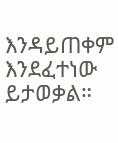እንዳይጠቀም እንደፈተነው ይታወቃል።